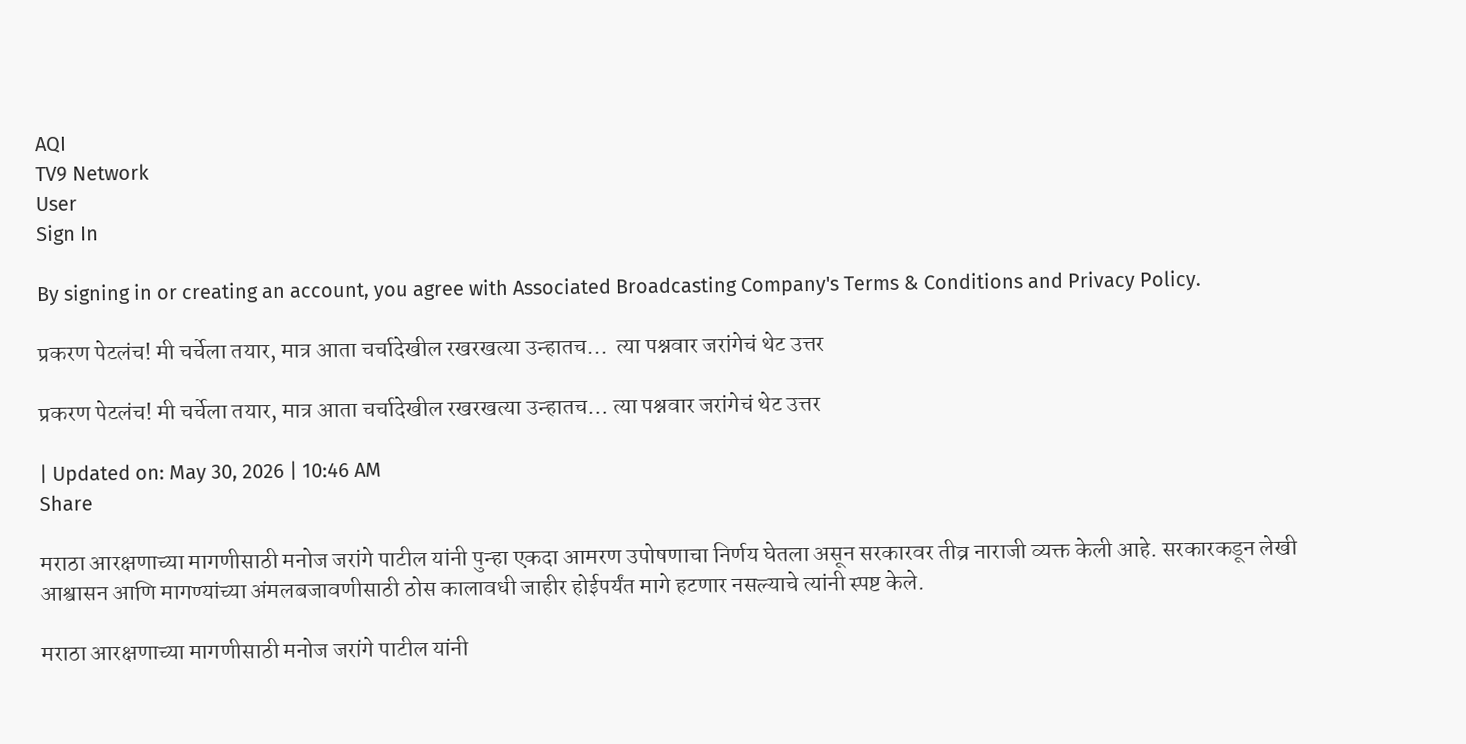AQI
TV9 Network
User
Sign In

By signing in or creating an account, you agree with Associated Broadcasting Company's Terms & Conditions and Privacy Policy.

प्रकरण पेटलंच! मी चर्चेला तयार, मात्र आता चर्चादेखील रखरखत्या उन्हातच...  त्या पश्नवार जरांगेचं थेट उत्तर

प्रकरण पेटलंच! मी चर्चेला तयार, मात्र आता चर्चादेखील रखरखत्या उन्हातच… त्या पश्नवार जरांगेचं थेट उत्तर

| Updated on: May 30, 2026 | 10:46 AM
Share

मराठा आरक्षणाच्या मागणीसाठी मनोज जरांगे पाटील यांनी पुन्हा एकदा आमरण उपोषणाचा निर्णय घेतला असून सरकारवर तीव्र नाराजी व्यक्त केली आहे. सरकारकडून लेखी आश्वासन आणि मागण्यांच्या अंमलबजावणीसाठी ठोस कालावधी जाहीर होईपर्यंत मागे हटणार नसल्याचे त्यांनी स्पष्ट केले.

मराठा आरक्षणाच्या मागणीसाठी मनोज जरांगे पाटील यांनी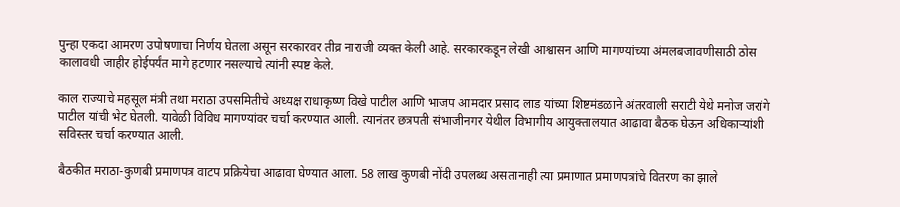पुन्हा एकदा आमरण उपोषणाचा निर्णय घेतला असून सरकारवर तीव्र नाराजी व्यक्त केली आहे. सरकारकडून लेखी आश्वासन आणि मागण्यांच्या अंमलबजावणीसाठी ठोस कालावधी जाहीर होईपर्यंत मागे हटणार नसल्याचे त्यांनी स्पष्ट केले.

काल राज्याचे महसूल मंत्री तथा मराठा उपसमितीचे अध्यक्ष राधाकृष्ण विखे पाटील आणि भाजप आमदार प्रसाद लाड यांच्या शिष्टमंडळाने अंतरवाली सराटी येथे मनोज जरांगे पाटील यांची भेट घेतली. यावेळी विविध मागण्यांवर चर्चा करण्यात आली. त्यानंतर छत्रपती संभाजीनगर येथील विभागीय आयुक्तालयात आढावा बैठक घेऊन अधिकाऱ्यांशी सविस्तर चर्चा करण्यात आली.

बैठकीत मराठा-कुणबी प्रमाणपत्र वाटप प्रक्रियेचा आढावा घेण्यात आला. 58 लाख कुणबी नोंदी उपलब्ध असतानाही त्या प्रमाणात प्रमाणपत्रांचे वितरण का झाले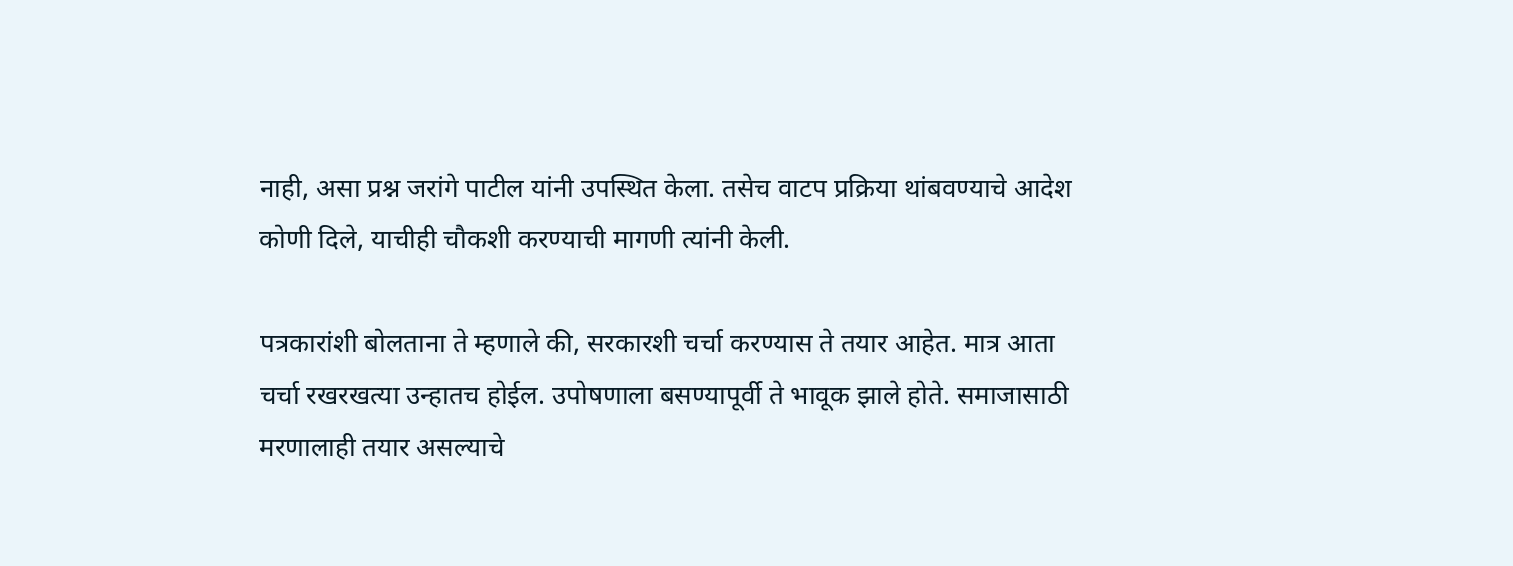नाही, असा प्रश्न जरांगे पाटील यांनी उपस्थित केला. तसेच वाटप प्रक्रिया थांबवण्याचे आदेश कोणी दिले, याचीही चौकशी करण्याची मागणी त्यांनी केली.

पत्रकारांशी बोलताना ते म्हणाले की, सरकारशी चर्चा करण्यास ते तयार आहेत. मात्र आता चर्चा रखरखत्या उन्हातच होईल. उपोषणाला बसण्यापूर्वी ते भावूक झाले होते. समाजासाठी मरणालाही तयार असल्याचे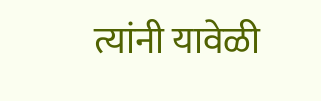त्यांनी यावेळी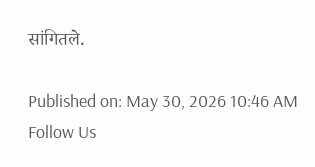सांगितले.

Published on: May 30, 2026 10:46 AM
Follow Us